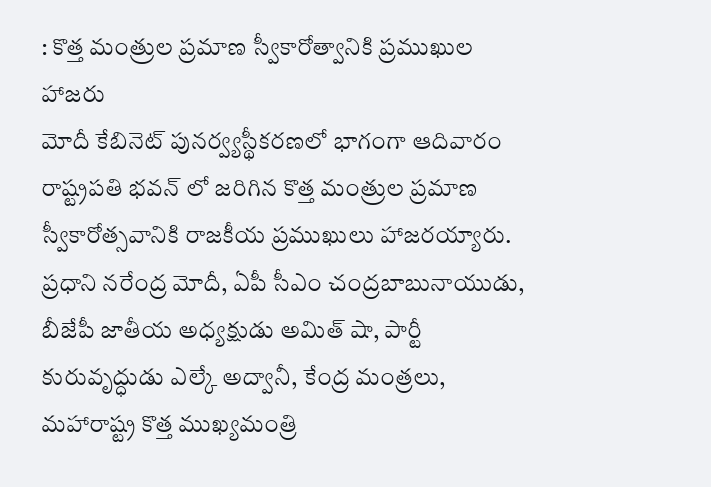: కొత్త మంత్రుల ప్రమాణ స్వీకారోత్వానికి ప్రముఖుల హాజరు
మోదీ కేబినెట్ పునర్వ్యస్థీకరణలో భాగంగా ఆదివారం రాష్ట్రపతి భవన్ లో జరిగిన కొత్త మంత్రుల ప్రమాణ స్వీకారోత్సవానికి రాజకీయ ప్రముఖులు హాజరయ్యారు. ప్రధాని నరేంద్ర మోదీ, ఏపీ సీఎం చంద్రబాబునాయుడు, బీజేపీ జాతీయ అధ్యక్షుడు అమిత్ షా, పార్టీ కురువృద్ధుడు ఎల్కే అద్వానీ, కేంద్ర మంత్రలు, మహారాష్ట్ర కొత్త ముఖ్యమంత్రి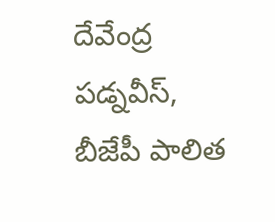దేవేంద్ర పడ్నవీస్, బీజేపీ పాలిత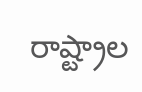రాష్ట్రాల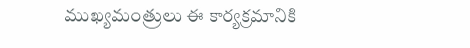ముఖ్యమంత్రులు ఈ కార్యక్రమానికి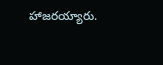హాజరయ్యారు.